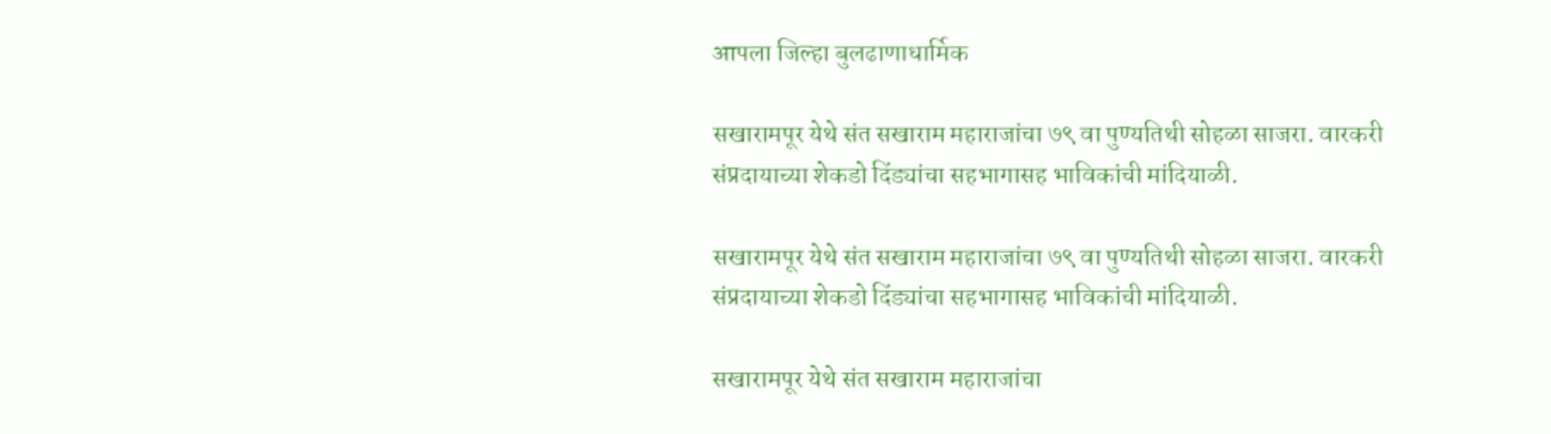आपला जिल्हा बुलढाणाधार्मिक

सखारामपूर येथे संत सखाराम महाराजांचा ७९ वा पुण्यतिथी सोहळा साजरा. वारकरी संप्रदायाच्या शेकडो दिंड्यांचा सहभागासह भाविकांची मांदियाळी.

सखारामपूर येथे संत सखाराम महाराजांचा ७९ वा पुण्यतिथी सोहळा साजरा. वारकरी संप्रदायाच्या शेकडो दिंड्यांचा सहभागासह भाविकांची मांदियाळी.

सखारामपूर येथे संत सखाराम महाराजांचा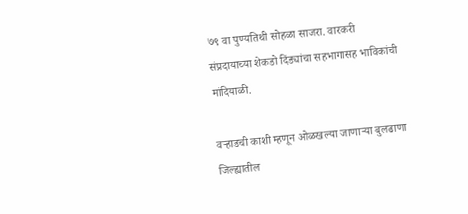७९ वा पुण्यतिथी सोहळा साजरा. वारकरी संप्रदायाच्या शेकडो दिंड्यांचा सहभागासह भाविकांची मांदियाळी.

वऱ्हाडची काशी म्हणून ओळखल्या जाणाऱ्या बुलढाणा जिल्ह्यातील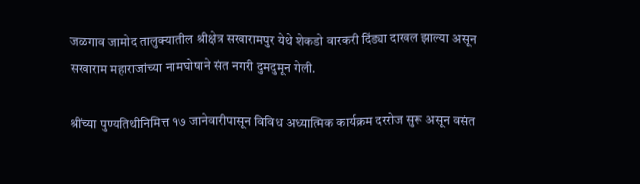जळगाव जामोद तालुक्यातील श्रीक्षेत्र सखारामपुर येथे शेकडो वारकरी दिंड्या दाखल झाल्या असून सखाराम महाराजांच्या नामघोषाने संत नगरी दुमदुमून गेली.

श्रींच्या पुण्यतिथीनिमित्त १७ जानेवारीपासून विविध अध्यात्मिक कार्यक्रम दररोज सुरू असून वसंत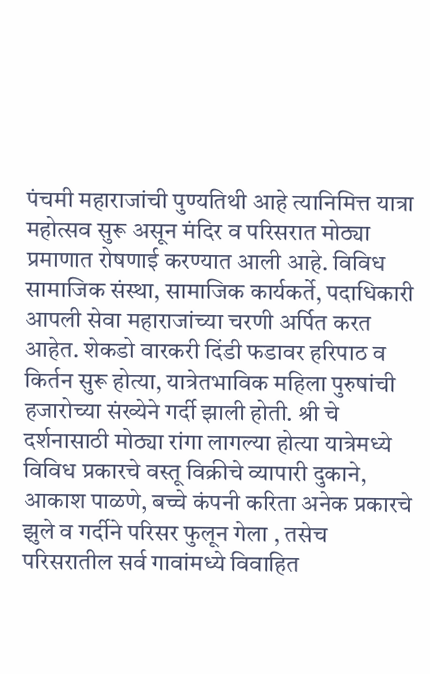पंचमी महाराजांची पुण्यतिथी आहे त्यानिमित्त यात्रा महोत्सव सुरू असून मंदिर व परिसरात मोठ्या प्रमाणात रोषणाई करण्यात आली आहे. विविध सामाजिक संस्था, सामाजिक कार्यकर्ते, पदाधिकारी आपली सेवा महाराजांच्या चरणी अर्पित करत आहेत. शेकडो वारकरी दिंडी फडावर हरिपाठ व किर्तन सुरू होत्या, यात्रेतभाविक महिला पुरुषांची हजारोच्या संख्येने गर्दी झाली होती. श्री चे दर्शनासाठी मोठ्या रांगा लागल्या होत्या यात्रेमध्ये विविध प्रकारचे वस्तू विक्रीचे व्यापारी दुकाने, आकाश पाळणे, बच्चे कंपनी करिता अनेक प्रकारचे झुले व गर्दीने परिसर फुलून गेला , तसेच परिसरातील सर्व गावांमध्ये विवाहित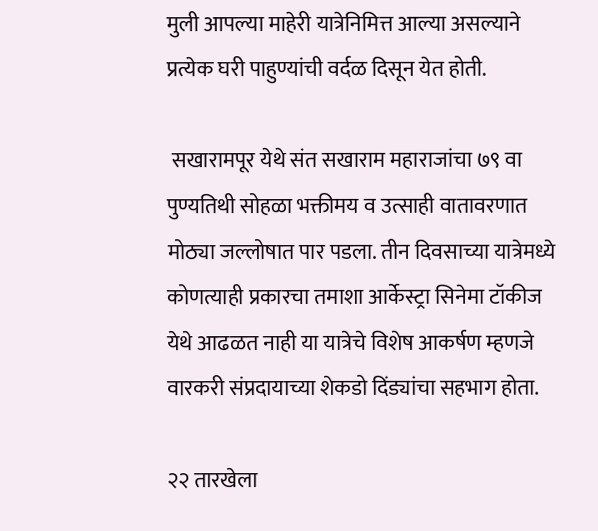मुली आपल्या माहेरी यात्रेनिमित्त आल्या असल्याने प्रत्येक घरी पाहुण्यांची वर्दळ दिसून येत होती.

 सखारामपूर येथे संत सखाराम महाराजांचा ७९ वा पुण्यतिथी सोहळा भक्तीमय व उत्साही वातावरणात मोठ्या जल्लोषात पार पडला. तीन दिवसाच्या यात्रेमध्ये कोणत्याही प्रकारचा तमाशा आर्केस्ट्रा सिनेमा टॉकीज येथे आढळत नाही या यात्रेचे विशेष आकर्षण म्हणजे वारकरी संप्रदायाच्या शेकडो दिंड्यांचा सहभाग होता.

२२ तारखेला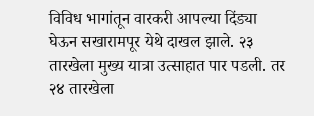विविध भागांतून वारकरी आपल्या दिंड्या घेऊन सखारामपूर येथे दाखल झाले. २३ तारखेला मुख्य यात्रा उत्साहात पार पडली. तर २४ तारखेला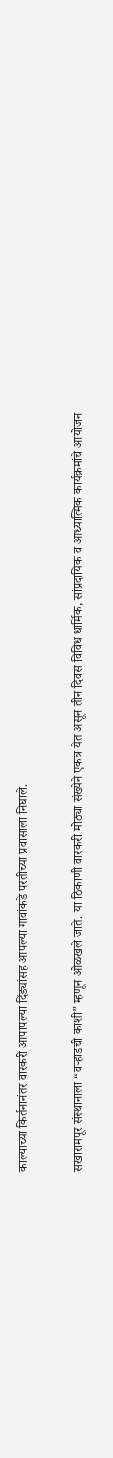काल्याच्या किर्तनानंतर वारकरी आपापल्या दिंड्यांसह आपल्या गावांकडे परतीच्या प्रवासाला निघाले.

सखारामपूर संस्थानाला “वऱ्हाडची काशी” म्हणून ओळखले जाते. या ठिकाणी वारकरी मोठ्या संख्येने एकत्र येत असून तीन दिवस विविध धार्मिक, सांप्रदायिक व आध्यात्मिक कार्यक्रमांचे आयोजन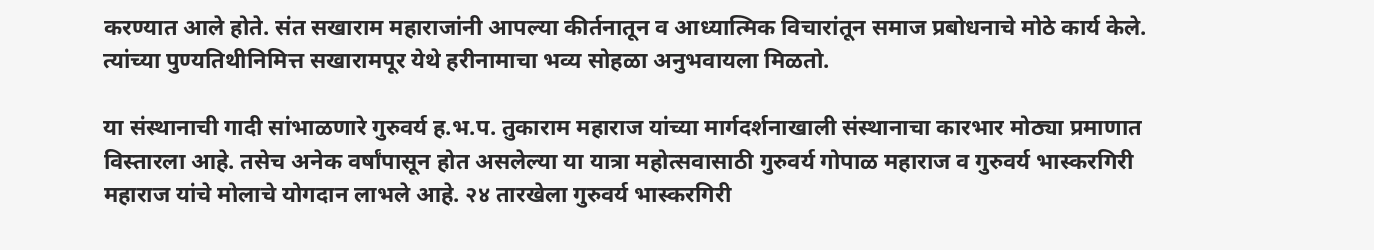करण्यात आले होते. संत सखाराम महाराजांनी आपल्या कीर्तनातून व आध्यात्मिक विचारांतून समाज प्रबोधनाचे मोठे कार्य केले. त्यांच्या पुण्यतिथीनिमित्त सखारामपूर येथे हरीनामाचा भव्य सोहळा अनुभवायला मिळतो.

या संस्थानाची गादी सांभाळणारे गुरुवर्य ह.भ.प. तुकाराम महाराज यांच्या मार्गदर्शनाखाली संस्थानाचा कारभार मोठ्या प्रमाणात विस्तारला आहे. तसेच अनेक वर्षांपासून होत असलेल्या या यात्रा महोत्सवासाठी गुरुवर्य गोपाळ महाराज व गुरुवर्य भास्करगिरी महाराज यांचे मोलाचे योगदान लाभले आहे. २४ तारखेला गुरुवर्य भास्करगिरी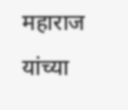महाराज यांच्या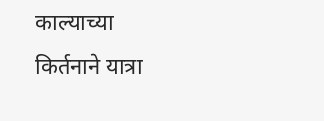काल्याच्या किर्तनाने यात्रा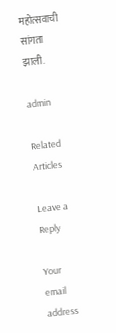महोत्सवाची सांगता झाली.

admin

Related Articles

Leave a Reply

Your email address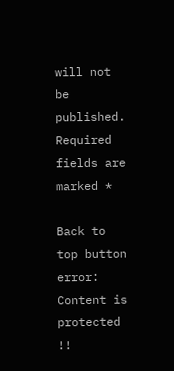will not be published. Required fields are marked *

Back to top button
error: Content is protected !!